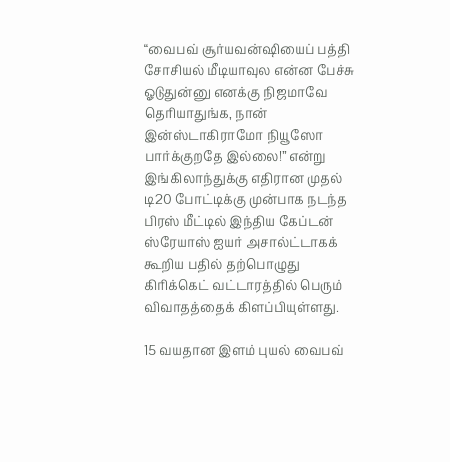“வைபவ் சூர்யவன்ஷியைப் பத்தி சோசியல் மீடியாவுல என்ன பேச்சு ஓடுதுன்னு எனக்கு நிஜமாவே தெரியாதுங்க, நான் இன்ஸ்டாகிராமோ நியூஸோ பார்க்குறதே இல்லை!” என்று இங்கிலாந்துக்கு எதிரான முதல் டி20 போட்டிக்கு முன்பாக நடந்த பிரஸ் மீட்டில் இந்திய கேப்டன் ஸ்ரேயாஸ் ஐயர் அசால்ட்டாகக் கூறிய பதில் தற்பொழுது கிரிக்கெட் வட்டாரத்தில் பெரும் விவாதத்தைக் கிளப்பியுள்ளது.

15 வயதான இளம் புயல் வைபவ்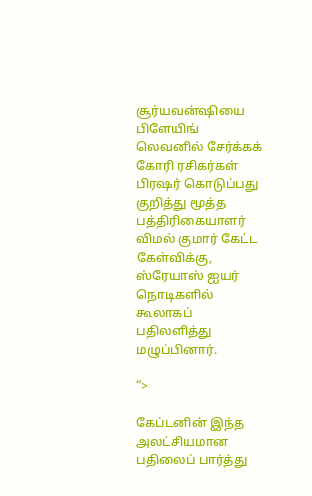சூர்யவன்ஷியை பிளேயிங் லெவனில் சேர்க்கக் கோரி ரசிகர்கள்  பிரஷர் கொடுப்பது குறித்து மூத்த பத்திரிகையாளர் விமல் குமார் கேட்ட கேள்விக்கு, ஸ்ரேயாஸ் ஐயர் நொடிகளில் கூலாகப் பதிலளித்து மழுப்பினார்.

“>

கேப்டனின் இந்த அலட்சியமான பதிலைப் பார்த்து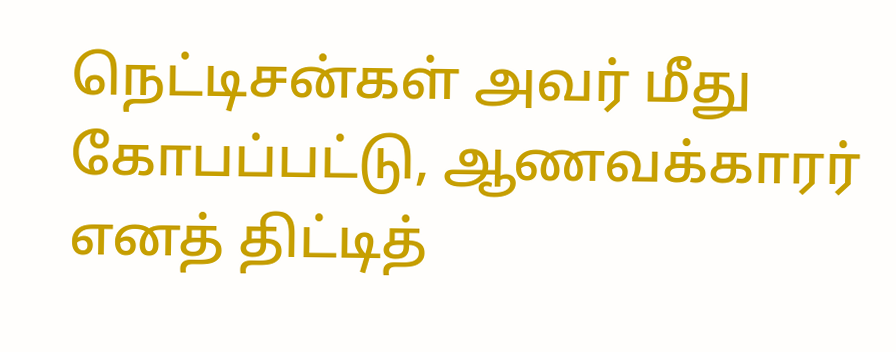நெட்டிசன்கள் அவர் மீது கோபப்பட்டு, ஆணவக்காரர் எனத் திட்டித்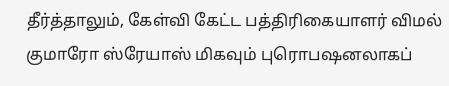தீர்த்தாலும், கேள்வி கேட்ட பத்திரிகையாளர் விமல் குமாரோ ஸ்ரேயாஸ் மிகவும் புரொபஷனலாகப்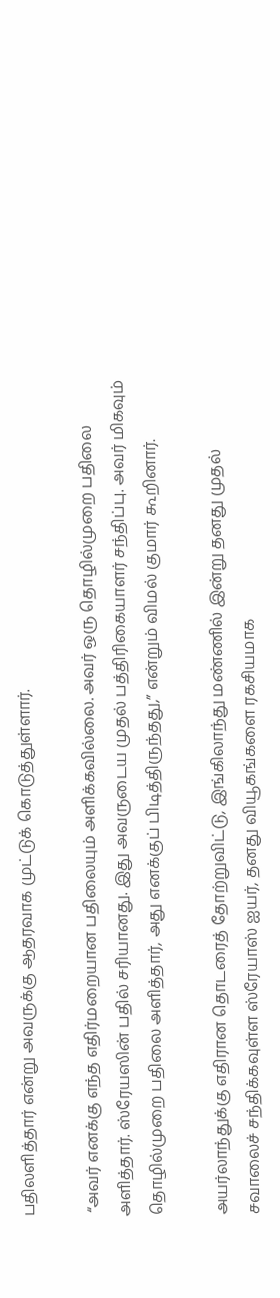பதிலளித்தார் என்று அவருக்கு ஆதரவாக முட்டுக் கொடுத்துள்ளார்.

 “அவர் எனக்கு எந்த எதிர்மறையான பதிலையும் அளிக்கவில்லை. அவர் ஒரு தொழில்முறை பதிலை அளித்தார். ஸ்ரேயஸின் பதில் சரியானது. இது அவருடைய முதல் பத்திரிகையாளர் சந்திப்பு. அவர் மிகவும் தொழில்முறை பதிலை அளித்தார், அது எனக்குப் பிடித்திருந்தது,” என்றும் விமல் குமார் கூறினார்.

அயர்லாந்துக்கு எதிரான தொடரைத் தோற்றுவிட்டு, இங்கிலாந்து மண்ணில் இன்று தனது முதல் சவாலைச் சந்திக்கவுள்ள ஸ்ரேயாஸ் ஐயர், தனது வியூகங்களை ரகசியமாக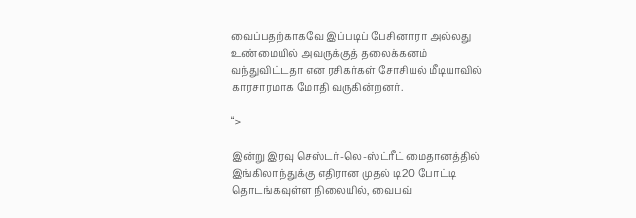வைப்பதற்காகவே இப்படிப் பேசினாரா அல்லது உண்மையில் அவருக்குத் தலைக்கனம் வந்துவிட்டதா என ரசிகர்கள் சோசியல் மீடியாவில் காரசாரமாக மோதி வருகின்றனர்.

“>

இன்று இரவு செஸ்டர்-லெ-ஸ்ட்ரீட் மைதானத்தில் இங்கிலாந்துக்கு எதிரான முதல் டி20 போட்டி தொடங்கவுள்ள நிலையில், வைபவ்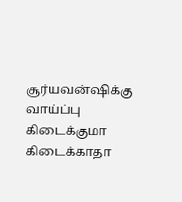சூர்யவன்ஷிக்கு வாய்ப்பு கிடைக்குமா கிடைக்காதா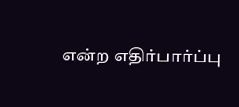என்ற எதிர்பார்ப்பு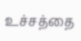உச்சத்தை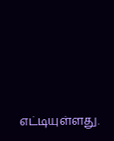எட்டியுள்ளது.